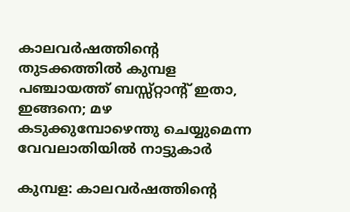കാലവര്‍ഷത്തിന്റെ തുടക്കത്തില്‍ കുമ്പള പഞ്ചായത്ത് ബസ്സ്റ്റാന്റ് ഇതാ, ഇങ്ങനെ; മഴ കടുക്കുമ്പോഴെന്തു ചെയ്യുമെന്ന വേവലാതിയില്‍ നാട്ടുകാര്‍

കുമ്പള: കാലവര്‍ഷത്തിന്റെ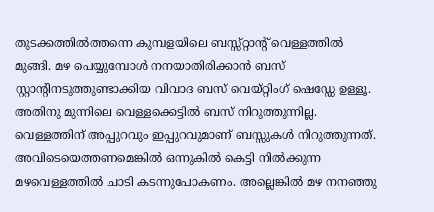തുടക്കത്തില്‍ത്തന്നെ കുമ്പളയിലെ ബസ്സ്റ്റാന്റ് വെള്ളത്തില്‍ മുങ്ങി. മഴ പെയ്യുമ്പോള്‍ നനയാതിരിക്കാന്‍ ബസ് സ്റ്റാന്റിനടുത്തുണ്ടാക്കിയ വിവാദ ബസ് വെയ്റ്റിംഗ് ഷെഡ്ഡേ ഉള്ളൂ. അതിനു മുന്നിലെ വെള്ളക്കെട്ടില്‍ ബസ് നിറുത്തുന്നില്ല. വെള്ളത്തിന് അപ്പുറവും ഇപ്പുറവുമാണ് ബസ്സുകള്‍ നിറുത്തുന്നത്. അവിടെയെത്തണമെങ്കില്‍ ഒന്നുകില്‍ കെട്ടി നില്‍ക്കുന്ന മഴവെള്ളത്തില്‍ ചാടി കടന്നുപോകണം. അല്ലെങ്കില്‍ മഴ നനഞ്ഞു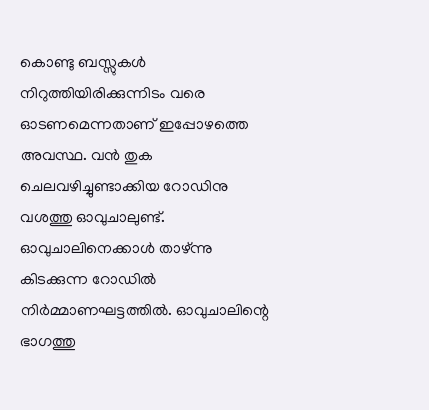കൊണ്ടു ബസ്സുകള്‍ നിറുത്തിയിരിക്കുന്നിടം വരെ ഓടണമെന്നതാണ് ഇപ്പോഴത്തെ അവസ്ഥ. വന്‍ തുക ചെലവഴിച്ചുണ്ടാക്കിയ റോഡിനു വശത്തു ഓവുചാലുണ്ട്. ഓവുചാലിനെക്കാള്‍ താഴ്ന്നു കിടക്കുന്ന റോഡില്‍ നിര്‍മ്മാണഘട്ടത്തില്‍. ഓവുചാലിന്റെ ഭാഗത്തു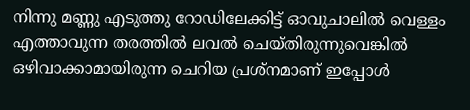നിന്നു മണ്ണു എടുത്തു റോഡിലേക്കിട്ട് ഓവുചാലില്‍ വെള്ളം എത്താവുന്ന തരത്തില്‍ ലവല്‍ ചെയ്തിരുന്നുവെങ്കില്‍ ഒഴിവാക്കാമായിരുന്ന ചെറിയ പ്രശ്‌നമാണ് ഇപ്പോള്‍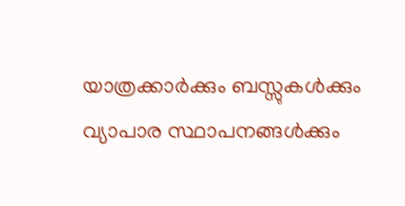യാത്രക്കാര്‍ക്കും ബസ്സുകള്‍ക്കും വ്യാപാര സ്ഥാപനങ്ങള്‍ക്കും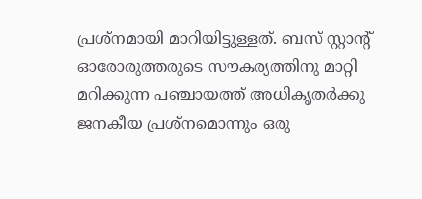പ്രശ്‌നമായി മാറിയിട്ടുള്ളത്. ബസ് സ്റ്റാന്റ് ഓരോരുത്തരുടെ സൗകര്യത്തിനു മാറ്റി മറിക്കുന്ന പഞ്ചായത്ത് അധികൃതര്‍ക്കു ജനകീയ പ്രശ്‌നമൊന്നും ഒരു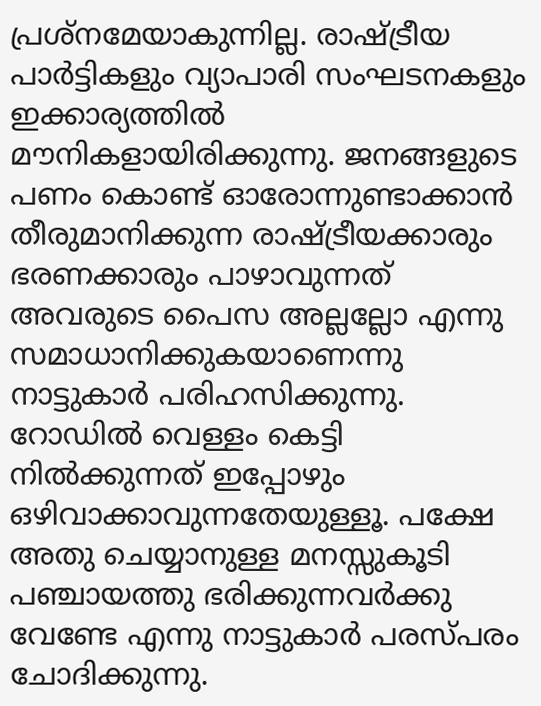പ്രശ്‌നമേയാകുന്നില്ല. രാഷ്ട്രീയ പാര്‍ട്ടികളും വ്യാപാരി സംഘടനകളും ഇക്കാര്യത്തില്‍ മൗനികളായിരിക്കുന്നു. ജനങ്ങളുടെ പണം കൊണ്ട് ഓരോന്നുണ്ടാക്കാന്‍ തീരുമാനിക്കുന്ന രാഷ്ട്രീയക്കാരും ഭരണക്കാരും പാഴാവുന്നത് അവരുടെ പൈസ അല്ലല്ലോ എന്നു സമാധാനിക്കുകയാണെന്നു നാട്ടുകാര്‍ പരിഹസിക്കുന്നു.
റോഡില്‍ വെള്ളം കെട്ടി നില്‍ക്കുന്നത് ഇപ്പോഴും ഒഴിവാക്കാവുന്നതേയുള്ളൂ. പക്ഷേ അതു ചെയ്യാനുള്ള മനസ്സുകൂടി പഞ്ചായത്തു ഭരിക്കുന്നവര്‍ക്കു വേണ്ടേ എന്നു നാട്ടുകാര്‍ പരസ്പരം ചോദിക്കുന്നു.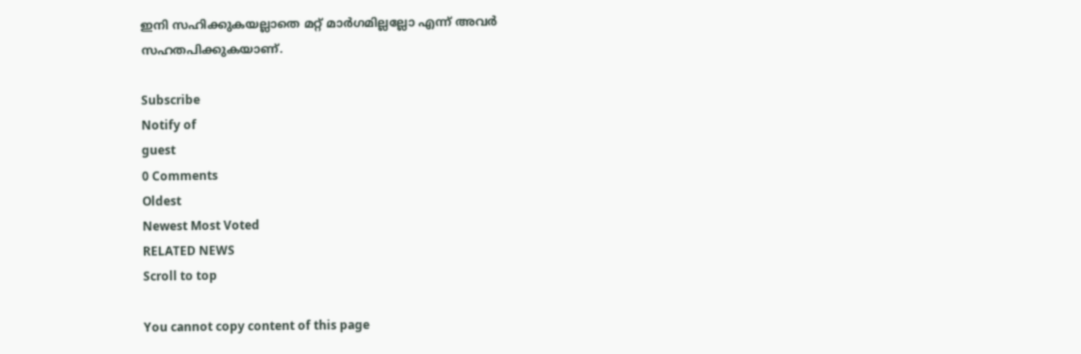ഇനി സഹിക്കുകയല്ലാതെ മറ്റ് മാര്‍ഗമില്ലല്ലോ എന്ന് അവര്‍ സഹതപിക്കുകയാണ്.

Subscribe
Notify of
guest
0 Comments
Oldest
Newest Most Voted
RELATED NEWS
Scroll to top

You cannot copy content of this page